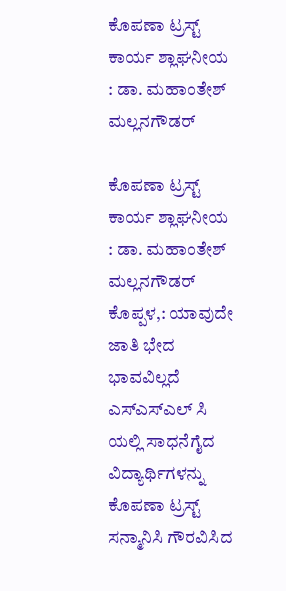ಕೊಪಣಾ ಟ್ರಸ್ಟ್ ಕಾರ್ಯ ಶ್ಲಾಘನೀಯ : ಡಾ. ಮಹಾಂತೇಶ್ ಮಲ್ಲನಗೌಡರ್

ಕೊಪಣಾ ಟ್ರಸ್ಟ್ ಕಾರ್ಯ ಶ್ಲಾಘನೀಯ : ಡಾ. ಮಹಾಂತೇಶ್ ಮಲ್ಲನಗೌಡರ್
ಕೊಪ್ಪಳ,: ಯಾವುದೇ ಜಾತಿ ಭೇದ ಭಾವವಿಲ್ಲದೆ ಎಸ್ಎಸ್ಎಲ್ ಸಿ ಯಲ್ಲಿ ಸಾಧನೆಗೈದ ವಿದ್ಯಾರ್ಥಿಗಳನ್ನು ಕೊಪಣಾ ಟ್ರಸ್ಟ್ ಸನ್ಮಾನಿಸಿ ಗೌರವಿಸಿದ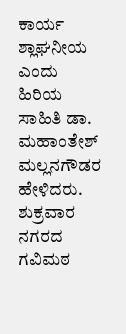ಕಾರ್ಯ ಶ್ಲಾಘನೀಯ ಎಂದು ಹಿರಿಯ ಸಾಹಿತಿ ಡಾ. ಮಹಾಂತೇಶ್ ಮಲ್ಲನಗೌಡರ ಹೇಳಿದರು.
ಶುಕ್ರವಾರ ನಗರದ ಗವಿಮಠ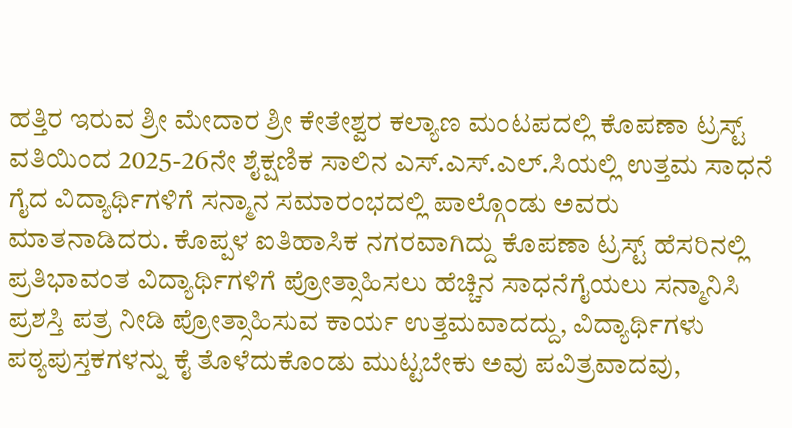ಹತ್ತಿರ ಇರುವ ಶ್ರೀ ಮೇದಾರ ಶ್ರೀ ಕೇತೇಶ್ವರ ಕಲ್ಯಾಣ ಮಂಟಪದಲ್ಲಿ ಕೊಪಣಾ ಟ್ರಸ್ಟ್ ವತಿಯಿಂದ 2025-26ನೇ ಶೈಕ್ಷಣಿಕ ಸಾಲಿನ ಎಸ್.ಎಸ್.ಎಲ್.ಸಿಯಲ್ಲಿ ಉತ್ತಮ ಸಾಧನೆ ಗೈದ ವಿದ್ಯಾರ್ಥಿಗಳಿಗೆ ಸನ್ಮಾನ ಸಮಾರಂಭದಲ್ಲಿ ಪಾಲ್ಗೊಂಡು ಅವರು ಮಾತನಾಡಿದರು. ಕೊಪ್ಪಳ ಐತಿಹಾಸಿಕ ನಗರವಾಗಿದ್ದು ಕೊಪಣಾ ಟ್ರಸ್ಟ್ ಹೆಸರಿನಲ್ಲಿ ಪ್ರತಿಭಾವಂತ ವಿದ್ಯಾರ್ಥಿಗಳಿಗೆ ಪ್ರೋತ್ಸಾಹಿಸಲು ಹೆಚ್ಚಿನ ಸಾಧನೆಗೈಯಲು ಸನ್ಮಾನಿಸಿ ಪ್ರಶಸ್ತಿ ಪತ್ರ ನೀಡಿ ಪ್ರೋತ್ಸಾಹಿಸುವ ಕಾರ್ಯ ಉತ್ತಮವಾದದ್ದು, ವಿದ್ಯಾರ್ಥಿಗಳು ಪಠ್ಯಪುಸ್ತಕಗಳನ್ನು ಕೈ ತೊಳೆದುಕೊಂಡು ಮುಟ್ಟಬೇಕು ಅವು ಪವಿತ್ರವಾದವು,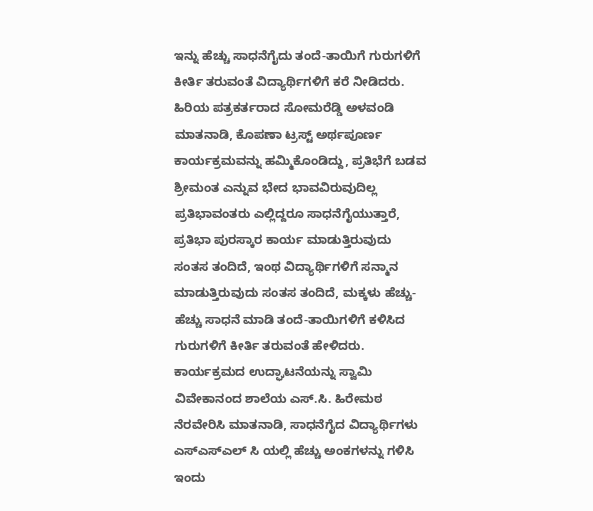ಇನ್ನು ಹೆಚ್ಚು ಸಾಧನೆಗೈದು ತಂದೆ-ತಾಯಿಗೆ ಗುರುಗಳಿಗೆ ಕೀರ್ತಿ ತರುವಂತೆ ವಿದ್ಯಾರ್ಥಿಗಳಿಗೆ ಕರೆ ನೀಡಿದರು.
ಹಿರಿಯ ಪತ್ರಕರ್ತರಾದ ಸೋಮರೆಡ್ಡಿ ಅಳವಂಡಿ ಮಾತನಾಡಿ, ಕೊಪಣಾ ಟ್ರಸ್ಟ್ ಅರ್ಥಪೂರ್ಣ ಕಾರ್ಯಕ್ರಮವನ್ನು ಹಮ್ಮಿಕೊಂಡಿದ್ದು, ಪ್ರತಿಭೆಗೆ ಬಡವ ಶ್ರೀಮಂತ ಎನ್ನುವ ಭೇದ ಭಾವವಿರುವುದಿಲ್ಲ ಪ್ರತಿಭಾವಂತರು ಎಲ್ಲಿದ್ದರೂ ಸಾಧನೆಗೈಯುತ್ತಾರೆ, ಪ್ರತಿಭಾ ಪುರಸ್ಕಾರ ಕಾರ್ಯ ಮಾಡುತ್ತಿರುವುದು ಸಂತಸ ತಂದಿದೆ, ಇಂಥ ವಿದ್ಯಾರ್ಥಿಗಳಿಗೆ ಸನ್ಮಾನ ಮಾಡುತ್ತಿರುವುದು ಸಂತಸ ತಂದಿದೆ, ಮಕ್ಕಳು ಹೆಚ್ಚು-ಹೆಚ್ಚು ಸಾಧನೆ ಮಾಡಿ ತಂದೆ-ತಾಯಿಗಳಿಗೆ ಕಳಿಸಿದ ಗುರುಗಳಿಗೆ ಕೀರ್ತಿ ತರುವಂತೆ ಹೇಳಿದರು.
ಕಾರ್ಯಕ್ರಮದ ಉದ್ಘಾಟನೆಯನ್ನು ಸ್ವಾಮಿ ವಿವೇಕಾನಂದ ಶಾಲೆಯ ಎಸ್.ಸಿ. ಹಿರೇಮಠ ನೆರವೇರಿಸಿ ಮಾತನಾಡಿ, ಸಾಧನೆಗೈದ ವಿದ್ಯಾರ್ಥಿಗಳು ಎಸ್ಎಸ್ಎಲ್ ಸಿ ಯಲ್ಲಿ ಹೆಚ್ಚು ಅಂಕಗಳನ್ನು ಗಳಿಸಿ ಇಂದು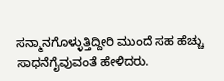ಸನ್ಮಾನಗೊಳ್ಳುತ್ತಿದ್ದೀರಿ ಮುಂದೆ ಸಹ ಹೆಚ್ಚು ಸಾಧನೆಗೈವುವಂತೆ ಹೇಳಿದರು.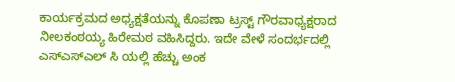ಕಾರ್ಯಕ್ರಮದ ಅಧ್ಯಕ್ಷತೆಯನ್ನು ಕೊಪಣಾ ಟ್ರಸ್ಟ್ ಗೌರವಾಧ್ಯಕ್ಷರಾದ ನೀಲಕಂಠಯ್ಯ ಹಿರೇಮಠ ವಹಿಸಿದ್ದರು. ಇದೇ ವೇಳೆ ಸಂದರ್ಭದಲ್ಲಿ ಎಸ್ಎಸ್ಎಲ್ ಸಿ ಯಲ್ಲಿ ಹೆಚ್ಚು ಅಂಕ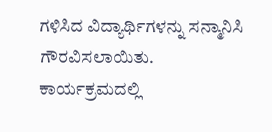ಗಳಿಸಿದ ವಿದ್ಯಾರ್ಥಿಗಳನ್ನು ಸನ್ಮಾನಿಸಿ ಗೌರವಿಸಲಾಯಿತು.
ಕಾರ್ಯಕ್ರಮದಲ್ಲಿ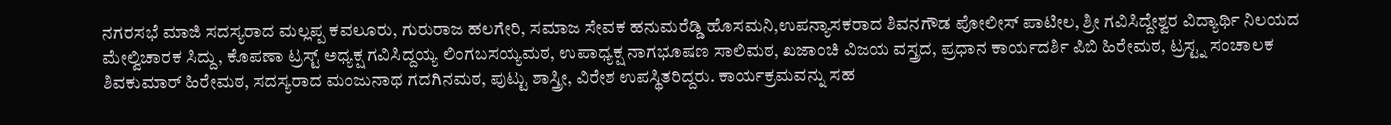ನಗರಸಭೆ ಮಾಜಿ ಸದಸ್ಯರಾದ ಮಲ್ಲಪ್ಪ ಕವಲೂರು, ಗುರುರಾಜ ಹಲಗೇರಿ, ಸಮಾಜ ಸೇವಕ ಹನುಮರೆಡ್ಡಿ ಹೊಸಮನಿ,ಉಪನ್ಯಾಸಕರಾದ ಶಿವನಗೌಡ ಪೋಲೀಸ್ ಪಾಟೀಲ, ಶ್ರೀ ಗವಿಸಿದ್ದೇಶ್ವರ ವಿದ್ಯಾರ್ಥಿ ನಿಲಯದ ಮೇಲ್ವಿಚಾರಕ ಸಿದ್ದು, ಕೊಪಣಾ ಟ್ರಸ್ಟ್ ಅಧ್ಯಕ್ಷ ಗವಿಸಿದ್ದಯ್ಯ ಲಿಂಗಬಸಯ್ಯಮಠ, ಉಪಾಧ್ಯಕ್ಷ ನಾಗಭೂಷಣ ಸಾಲಿಮಠ, ಖಜಾಂಚಿ ವಿಜಯ ವಸ್ತ್ರದ, ಪ್ರಧಾನ ಕಾರ್ಯದರ್ಶಿ ಪಿಬಿ ಹಿರೇಮಠ, ಟ್ರಸ್ಟ್ನ ಸಂಚಾಲಕ ಶಿವಕುಮಾರ್ ಹಿರೇಮಠ, ಸದಸ್ಯರಾದ ಮಂಜುನಾಥ ಗದಗಿನಮಠ, ಪುಟ್ಟು ಶಾಸ್ತ್ರೀ, ವಿರೇಶ ಉಪಸ್ಥಿತರಿದ್ದರು. ಕಾರ್ಯಕ್ರಮವನ್ನು ಸಹ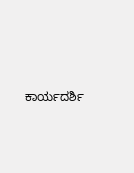ಕಾರ್ಯದರ್ಶಿ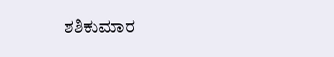ಶಶಿಕುಮಾರ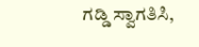ಗಡ್ಡಿ ಸ್ವಾಗತಿಸಿ,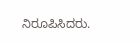ನಿರೂಪಿಸಿದರು.